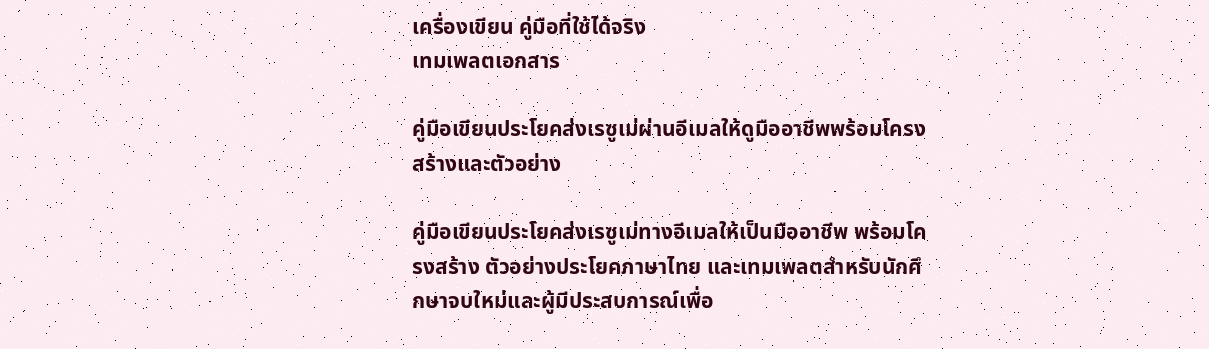เครื่องเขียน คู่มือที่ใช้ได้จริง
เทมเพลตเอกสาร

คู่มือเขียนประโยคส่งเรซูเม่ผ่านอีเมลให้ดูมืออาชีพพร้อมโครงสร้างและตัวอย่าง

คู่มือเขียนประโยคส่งเรซูเม่ทางอีเมลให้เป็นมืออาชีพ พร้อมโครงสร้าง ตัวอย่างประโยคภาษาไทย และเทมเพลตสำหรับนักศึกษาจบใหม่และผู้มีประสบการณ์เพื่อ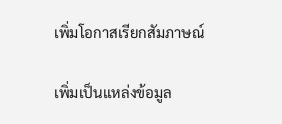เพิ่มโอกาสเรียกสัมภาษณ์

เพิ่มเป็นแหล่งข้อมูล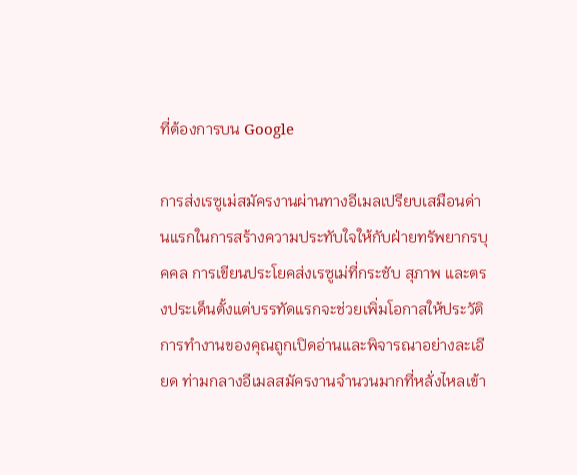ที่ต้องการบน Google

การส่งเรซูเม่สมัครงานผ่านทางอีเมลเปรียบเสมือนด่านแรกในการสร้างความประทับใจให้กับฝ่ายทรัพยากรบุคคล การเขียนประโยคส่งเรซูเม่ที่กระชับ สุภาพ และตรงประเด็นตั้งแต่บรรทัดแรกจะช่วยเพิ่มโอกาสให้ประวัติการทำงานของคุณถูกเปิดอ่านและพิจารณาอย่างละเอียด ท่ามกลางอีเมลสมัครงานจำนวนมากที่หลั่งไหลเข้า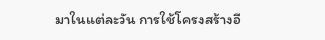มาในแต่ละวัน การใช้โครงสร้างอี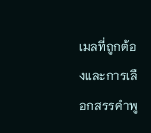เมลที่ถูกต้องและการเลือกสรรคำพู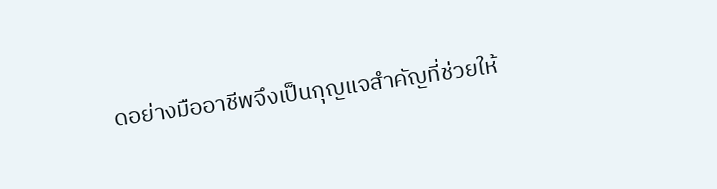ดอย่างมืออาชีพจึงเป็นกุญแจสำคัญที่ช่วยให้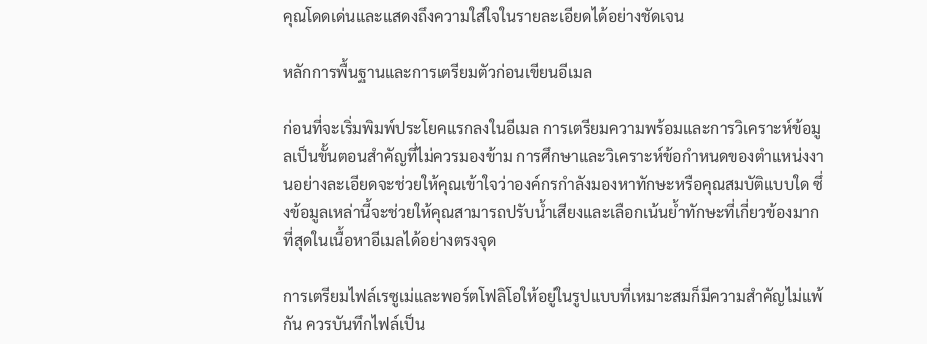คุณโดดเด่นและแสดงถึงความใส่ใจในรายละเอียดได้อย่างชัดเจน

หลักการพื้นฐานและการเตรียมตัวก่อนเขียนอีเมล

ก่อนที่จะเริ่มพิมพ์ประโยคแรกลงในอีเมล การเตรียมความพร้อมและการวิเคราะห์ข้อมูลเป็นขั้นตอนสำคัญที่ไม่ควรมองข้าม การศึกษาและวิเคราะห์ข้อกำหนดของตำแหน่งงานอย่างละเอียดจะช่วยให้คุณเข้าใจว่าองค์กรกำลังมองหาทักษะหรือคุณสมบัติแบบใด ซึ่งข้อมูลเหล่านี้จะช่วยให้คุณสามารถปรับน้ำเสียงและเลือกเน้นย้ำทักษะที่เกี่ยวข้องมากที่สุดในเนื้อหาอีเมลได้อย่างตรงจุด

การเตรียมไฟล์เรซูเม่และพอร์ตโฟลิโอให้อยู่ในรูปแบบที่เหมาะสมก็มีความสำคัญไม่แพ้กัน ควรบันทึกไฟล์เป็น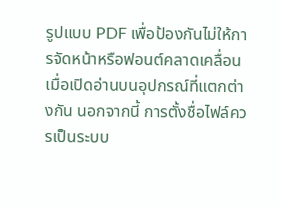รูปแบบ PDF เพื่อป้องกันไม่ให้การจัดหน้าหรือฟอนต์คลาดเคลื่อนเมื่อเปิดอ่านบนอุปกรณ์ที่แตกต่างกัน นอกจากนี้ การตั้งชื่อไฟล์ควรเป็นระบบ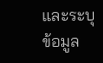และระบุข้อมูล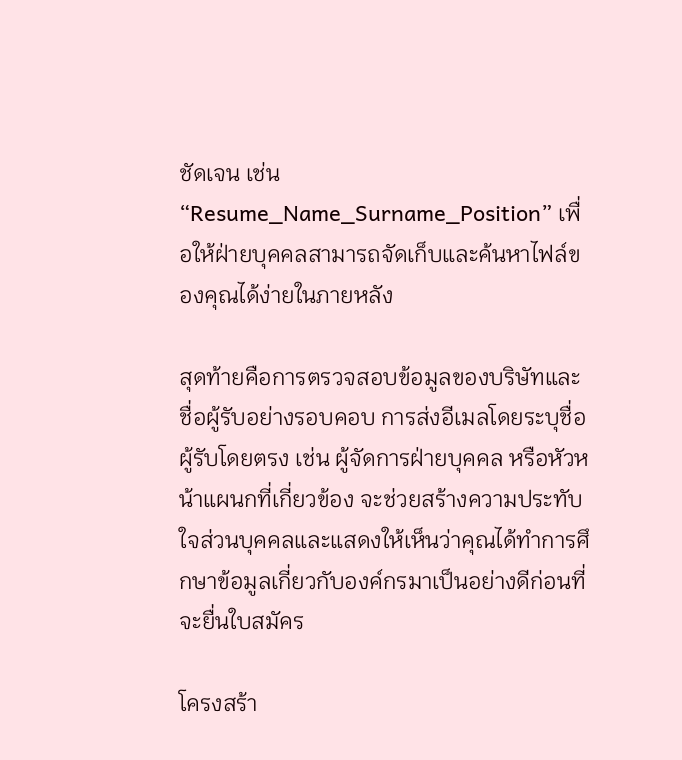ชัดเจน เช่น “Resume_Name_Surname_Position” เพื่อให้ฝ่ายบุคคลสามารถจัดเก็บและค้นหาไฟล์ของคุณได้ง่ายในภายหลัง

สุดท้ายคือการตรวจสอบข้อมูลของบริษัทและชื่อผู้รับอย่างรอบคอบ การส่งอีเมลโดยระบุชื่อผู้รับโดยตรง เช่น ผู้จัดการฝ่ายบุคคล หรือหัวหน้าแผนกที่เกี่ยวข้อง จะช่วยสร้างความประทับใจส่วนบุคคลและแสดงให้เห็นว่าคุณได้ทำการศึกษาข้อมูลเกี่ยวกับองค์กรมาเป็นอย่างดีก่อนที่จะยื่นใบสมัคร

โครงสร้า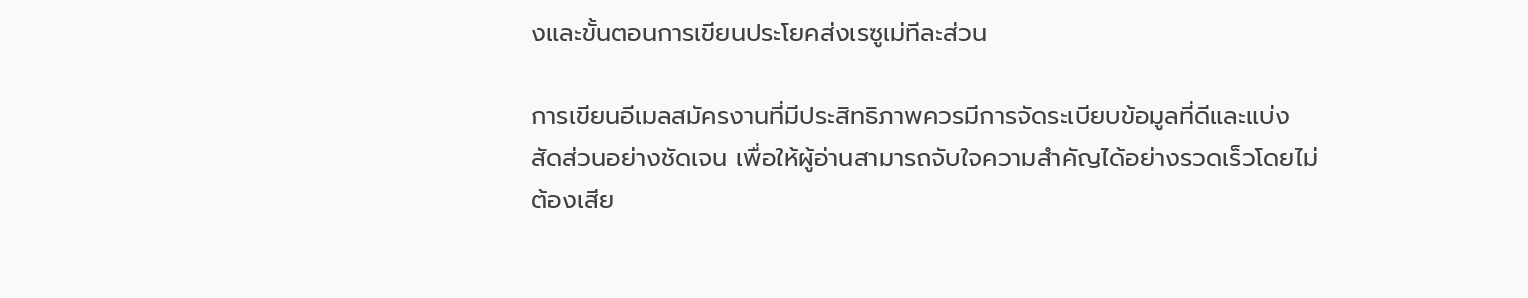งและขั้นตอนการเขียนประโยคส่งเรซูเม่ทีละส่วน

การเขียนอีเมลสมัครงานที่มีประสิทธิภาพควรมีการจัดระเบียบข้อมูลที่ดีและแบ่งสัดส่วนอย่างชัดเจน เพื่อให้ผู้อ่านสามารถจับใจความสำคัญได้อย่างรวดเร็วโดยไม่ต้องเสีย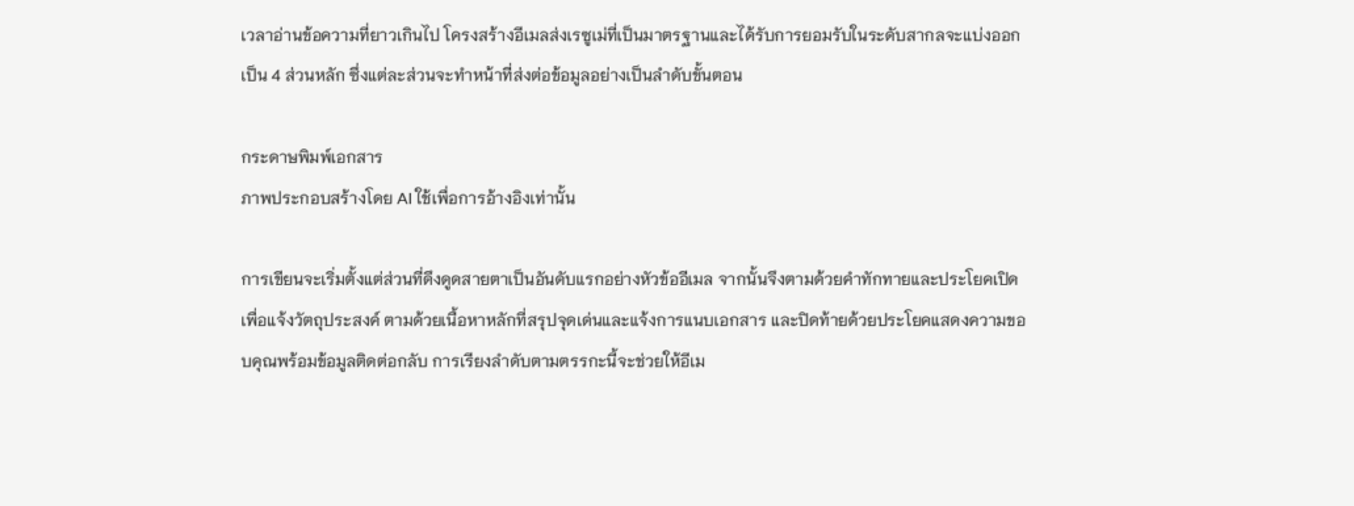เวลาอ่านข้อความที่ยาวเกินไป โครงสร้างอีเมลส่งเรซูเม่ที่เป็นมาตรฐานและได้รับการยอมรับในระดับสากลจะแบ่งออกเป็น 4 ส่วนหลัก ซึ่งแต่ละส่วนจะทำหน้าที่ส่งต่อข้อมูลอย่างเป็นลำดับขั้นตอน

กระดาษพิมพ์เอกสาร
ภาพประกอบสร้างโดย AI ใช้เพื่อการอ้างอิงเท่านั้น

การเขียนจะเริ่มตั้งแต่ส่วนที่ดึงดูดสายตาเป็นอันดับแรกอย่างหัวข้ออีเมล จากนั้นจึงตามด้วยคำทักทายและประโยคเปิดเพื่อแจ้งวัตถุประสงค์ ตามด้วยเนื้อหาหลักที่สรุปจุดเด่นและแจ้งการแนบเอกสาร และปิดท้ายด้วยประโยคแสดงความขอบคุณพร้อมข้อมูลติดต่อกลับ การเรียงลำดับตามตรรกะนี้จะช่วยให้อีเม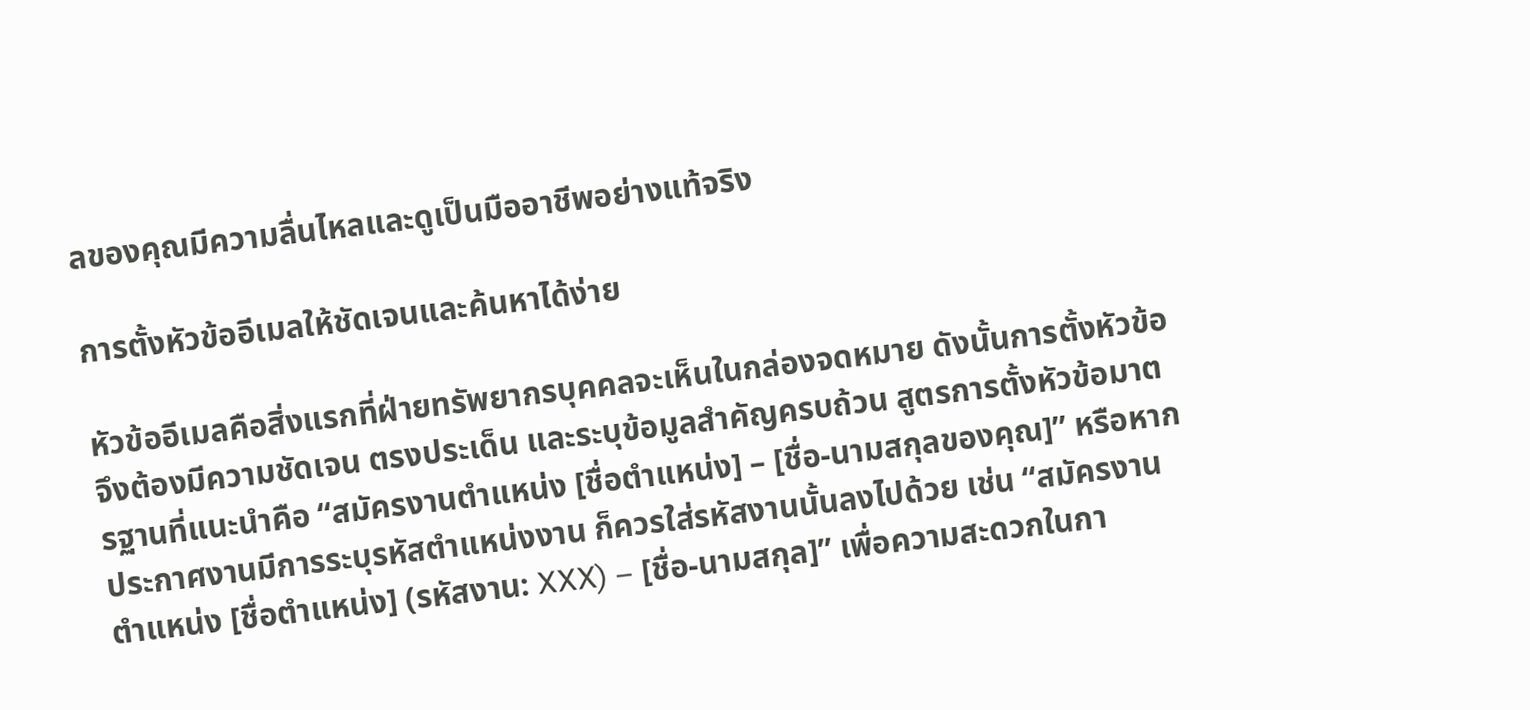ลของคุณมีความลื่นไหลและดูเป็นมืออาชีพอย่างแท้จริง

การตั้งหัวข้ออีเมลให้ชัดเจนและค้นหาได้ง่าย

หัวข้ออีเมลคือสิ่งแรกที่ฝ่ายทรัพยากรบุคคลจะเห็นในกล่องจดหมาย ดังนั้นการตั้งหัวข้อจึงต้องมีความชัดเจน ตรงประเด็น และระบุข้อมูลสำคัญครบถ้วน สูตรการตั้งหัวข้อมาตรฐานที่แนะนำคือ “สมัครงานตำแหน่ง [ชื่อตำแหน่ง] – [ชื่อ-นามสกุลของคุณ]” หรือหากประกาศงานมีการระบุรหัสตำแหน่งงาน ก็ควรใส่รหัสงานนั้นลงไปด้วย เช่น “สมัครงานตำแหน่ง [ชื่อตำแหน่ง] (รหัสงาน: XXX) – [ชื่อ-นามสกุล]” เพื่อความสะดวกในกา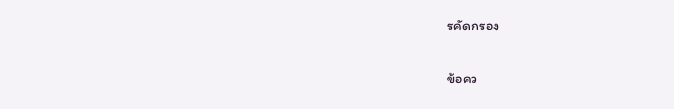รคัดกรอง

ข้อคว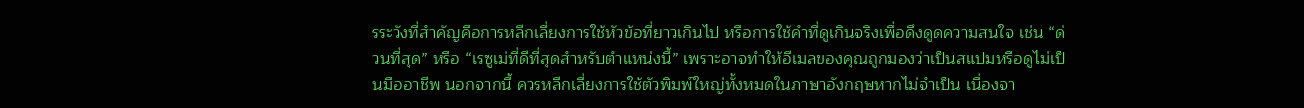รระวังที่สำคัญคือการหลีกเลี่ยงการใช้หัวข้อที่ยาวเกินไป หรือการใช้คำที่ดูเกินจริงเพื่อดึงดูดความสนใจ เช่น “ด่วนที่สุด” หรือ “เรซูเม่ที่ดีที่สุดสำหรับตำแหน่งนี้” เพราะอาจทำให้อีเมลของคุณถูกมองว่าเป็นสแปมหรือดูไม่เป็นมืออาชีพ นอกจากนี้ ควรหลีกเลี่ยงการใช้ตัวพิมพ์ใหญ่ทั้งหมดในภาษาอังกฤษหากไม่จำเป็น เนื่องจา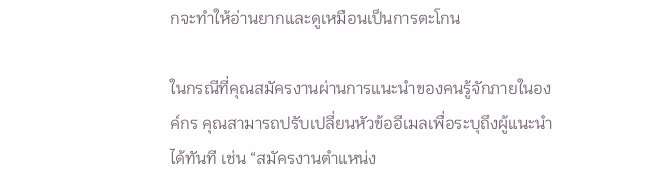กจะทำให้อ่านยากและดูเหมือนเป็นการตะโกน

ในกรณีที่คุณสมัครงานผ่านการแนะนำของคนรู้จักภายในองค์กร คุณสามารถปรับเปลี่ยนหัวข้ออีเมลเพื่อระบุถึงผู้แนะนำได้ทันที เช่น “สมัครงานตำแหน่ง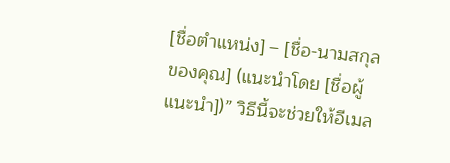[ชื่อตำแหน่ง] – [ชื่อ-นามสกุลของคุณ] (แนะนำโดย [ชื่อผู้แนะนำ])” วิธีนี้จะช่วยให้อีเมล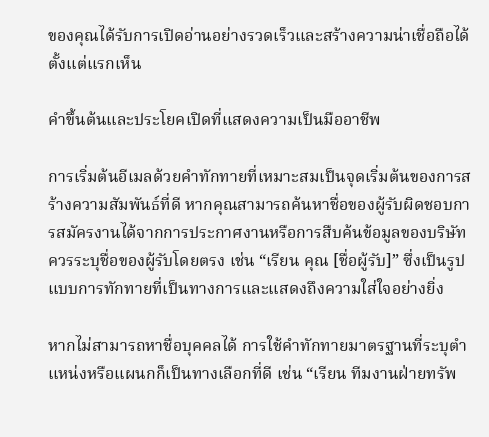ของคุณได้รับการเปิดอ่านอย่างรวดเร็วและสร้างความน่าเชื่อถือได้ตั้งแต่แรกเห็น

คำขึ้นต้นและประโยคเปิดที่แสดงความเป็นมืออาชีพ

การเริ่มต้นอีเมลด้วยคำทักทายที่เหมาะสมเป็นจุดเริ่มต้นของการสร้างความสัมพันธ์ที่ดี หากคุณสามารถค้นหาชื่อของผู้รับผิดชอบการสมัครงานได้จากการประกาศงานหรือการสืบค้นข้อมูลของบริษัท ควรระบุชื่อของผู้รับโดยตรง เช่น “เรียน คุณ [ชื่อผู้รับ]” ซึ่งเป็นรูปแบบการทักทายที่เป็นทางการและแสดงถึงความใส่ใจอย่างยิ่ง

หากไม่สามารถหาชื่อบุคคลได้ การใช้คำทักทายมาตรฐานที่ระบุตำแหน่งหรือแผนกก็เป็นทางเลือกที่ดี เช่น “เรียน ทีมงานฝ่ายทรัพ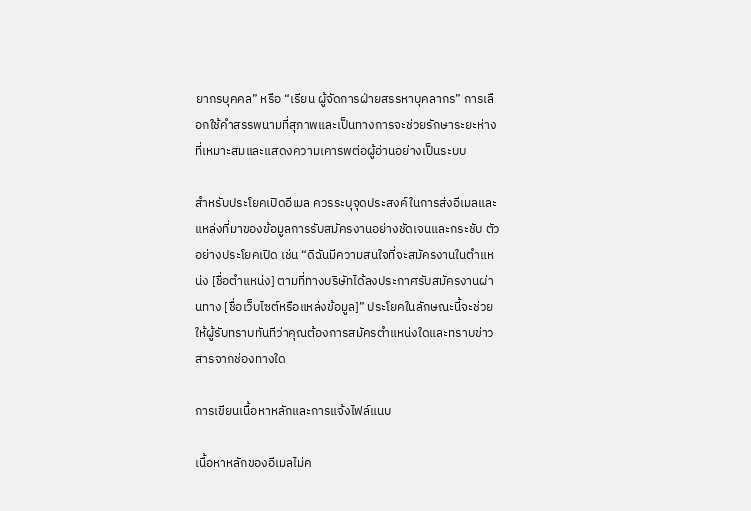ยากรบุคคล” หรือ “เรียน ผู้จัดการฝ่ายสรรหาบุคลากร” การเลือกใช้คำสรรพนามที่สุภาพและเป็นทางการจะช่วยรักษาระยะห่างที่เหมาะสมและแสดงความเคารพต่อผู้อ่านอย่างเป็นระบบ

สำหรับประโยคเปิดอีเมล ควรระบุจุดประสงค์ในการส่งอีเมลและแหล่งที่มาของข้อมูลการรับสมัครงานอย่างชัดเจนและกระชับ ตัวอย่างประโยคเปิด เช่น “ดิฉันมีความสนใจที่จะสมัครงานในตำแหน่ง [ชื่อตำแหน่ง] ตามที่ทางบริษัทได้ลงประกาศรับสมัครงานผ่านทาง [ชื่อเว็บไซต์หรือแหล่งข้อมูล]” ประโยคในลักษณะนี้จะช่วยให้ผู้รับทราบทันทีว่าคุณต้องการสมัครตำแหน่งใดและทราบข่าวสารจากช่องทางใด

การเขียนเนื้อหาหลักและการแจ้งไฟล์แนบ

เนื้อหาหลักของอีเมลไม่ค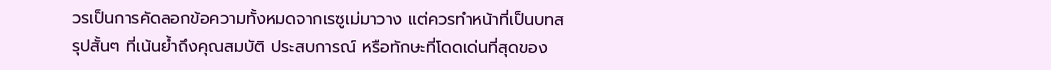วรเป็นการคัดลอกข้อความทั้งหมดจากเรซูเม่มาวาง แต่ควรทำหน้าที่เป็นบทสรุปสั้นๆ ที่เน้นย้ำถึงคุณสมบัติ ประสบการณ์ หรือทักษะที่โดดเด่นที่สุดของ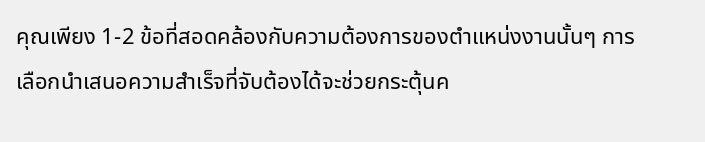คุณเพียง 1-2 ข้อที่สอดคล้องกับความต้องการของตำแหน่งงานนั้นๆ การเลือกนำเสนอความสำเร็จที่จับต้องได้จะช่วยกระตุ้นค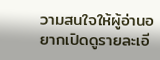วามสนใจให้ผู้อ่านอยากเปิดดูรายละเอี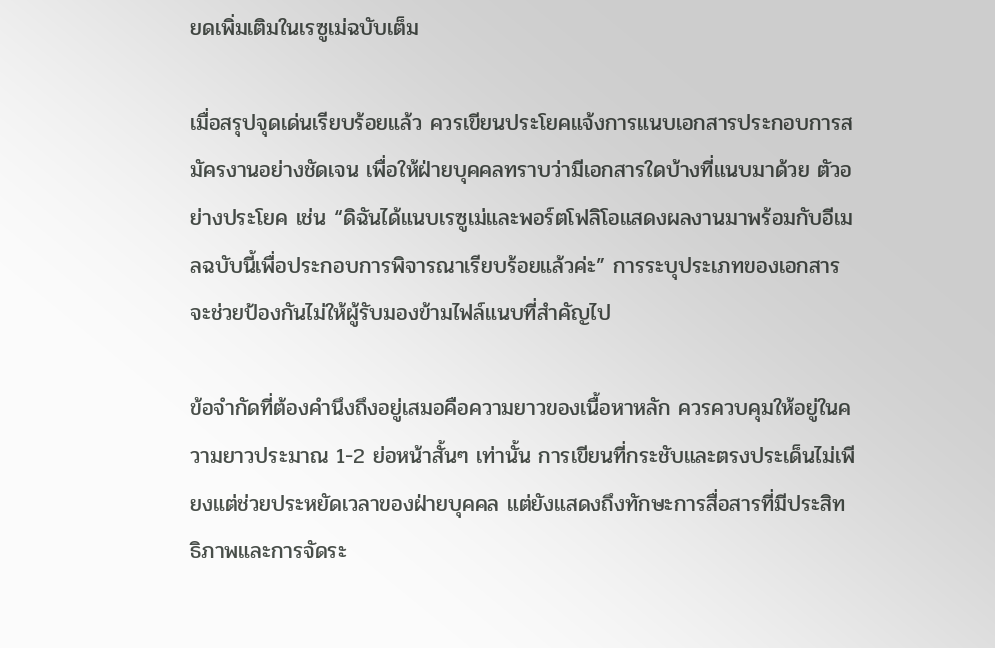ยดเพิ่มเติมในเรซูเม่ฉบับเต็ม

เมื่อสรุปจุดเด่นเรียบร้อยแล้ว ควรเขียนประโยคแจ้งการแนบเอกสารประกอบการสมัครงานอย่างชัดเจน เพื่อให้ฝ่ายบุคคลทราบว่ามีเอกสารใดบ้างที่แนบมาด้วย ตัวอย่างประโยค เช่น “ดิฉันได้แนบเรซูเม่และพอร์ตโฟลิโอแสดงผลงานมาพร้อมกับอีเมลฉบับนี้เพื่อประกอบการพิจารณาเรียบร้อยแล้วค่ะ” การระบุประเภทของเอกสารจะช่วยป้องกันไม่ให้ผู้รับมองข้ามไฟล์แนบที่สำคัญไป

ข้อจำกัดที่ต้องคำนึงถึงอยู่เสมอคือความยาวของเนื้อหาหลัก ควรควบคุมให้อยู่ในความยาวประมาณ 1-2 ย่อหน้าสั้นๆ เท่านั้น การเขียนที่กระชับและตรงประเด็นไม่เพียงแต่ช่วยประหยัดเวลาของฝ่ายบุคคล แต่ยังแสดงถึงทักษะการสื่อสารที่มีประสิทธิภาพและการจัดระ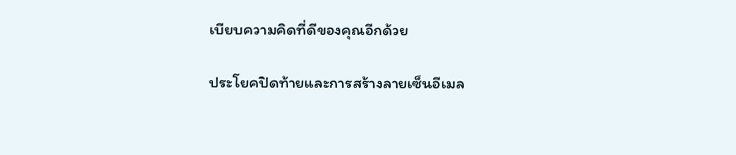เบียบความคิดที่ดีของคุณอีกด้วย

ประโยคปิดท้ายและการสร้างลายเซ็นอีเมล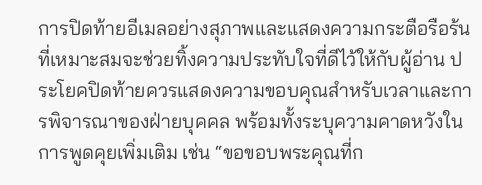การปิดท้ายอีเมลอย่างสุภาพและแสดงความกระตือรือร้นที่เหมาะสมจะช่วยทิ้งความประทับใจที่ดีไว้ให้กับผู้อ่าน ประโยคปิดท้ายควรแสดงความขอบคุณสำหรับเวลาและการพิจารณาของฝ่ายบุคคล พร้อมทั้งระบุความคาดหวังในการพูดคุยเพิ่มเติม เช่น “ขอขอบพระคุณที่ก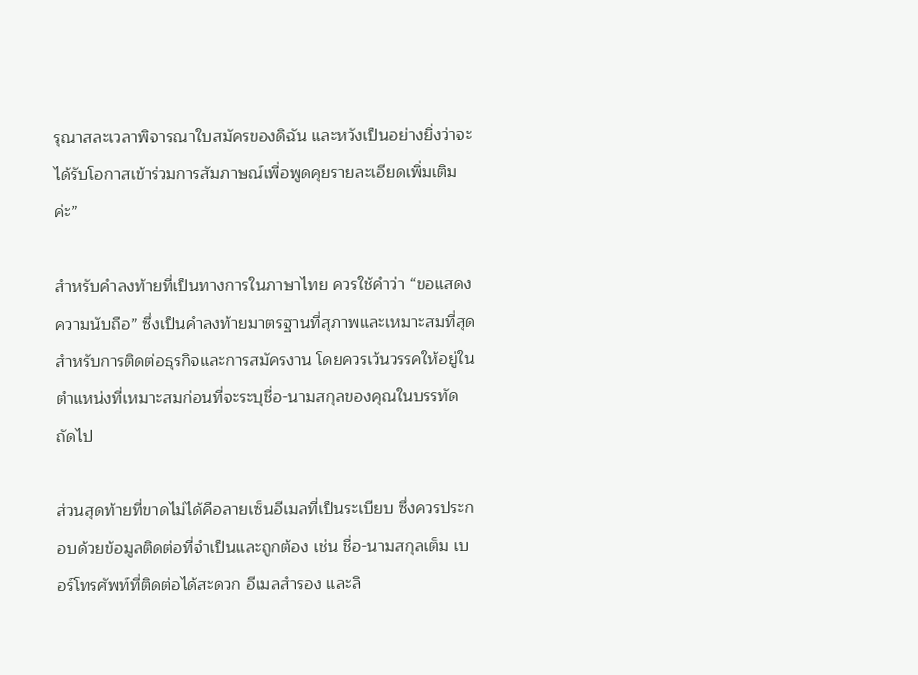รุณาสละเวลาพิจารณาใบสมัครของดิฉัน และหวังเป็นอย่างยิ่งว่าจะได้รับโอกาสเข้าร่วมการสัมภาษณ์เพื่อพูดคุยรายละเอียดเพิ่มเติมค่ะ”

สำหรับคำลงท้ายที่เป็นทางการในภาษาไทย ควรใช้คำว่า “ขอแสดงความนับถือ” ซึ่งเป็นคำลงท้ายมาตรฐานที่สุภาพและเหมาะสมที่สุดสำหรับการติดต่อธุรกิจและการสมัครงาน โดยควรเว้นวรรคให้อยู่ในตำแหน่งที่เหมาะสมก่อนที่จะระบุชื่อ-นามสกุลของคุณในบรรทัดถัดไป

ส่วนสุดท้ายที่ขาดไม่ได้คือลายเซ็นอีเมลที่เป็นระเบียบ ซึ่งควรประกอบด้วยข้อมูลติดต่อที่จำเป็นและถูกต้อง เช่น ชื่อ-นามสกุลเต็ม เบอร์โทรศัพท์ที่ติดต่อได้สะดวก อีเมลสำรอง และลิ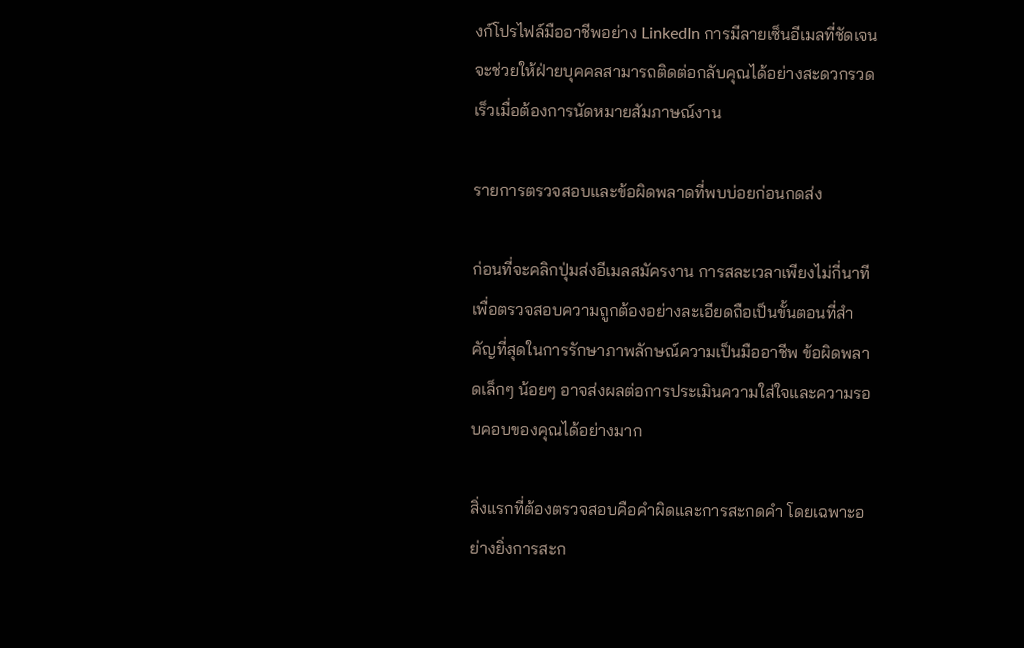งก์โปรไฟล์มืออาชีพอย่าง LinkedIn การมีลายเซ็นอีเมลที่ชัดเจนจะช่วยให้ฝ่ายบุคคลสามารถติดต่อกลับคุณได้อย่างสะดวกรวดเร็วเมื่อต้องการนัดหมายสัมภาษณ์งาน

รายการตรวจสอบและข้อผิดพลาดที่พบบ่อยก่อนกดส่ง

ก่อนที่จะคลิกปุ่มส่งอีเมลสมัครงาน การสละเวลาเพียงไม่กี่นาทีเพื่อตรวจสอบความถูกต้องอย่างละเอียดถือเป็นขั้นตอนที่สำคัญที่สุดในการรักษาภาพลักษณ์ความเป็นมืออาชีพ ข้อผิดพลาดเล็กๆ น้อยๆ อาจส่งผลต่อการประเมินความใส่ใจและความรอบคอบของคุณได้อย่างมาก

สิ่งแรกที่ต้องตรวจสอบคือคำผิดและการสะกดคำ โดยเฉพาะอย่างยิ่งการสะก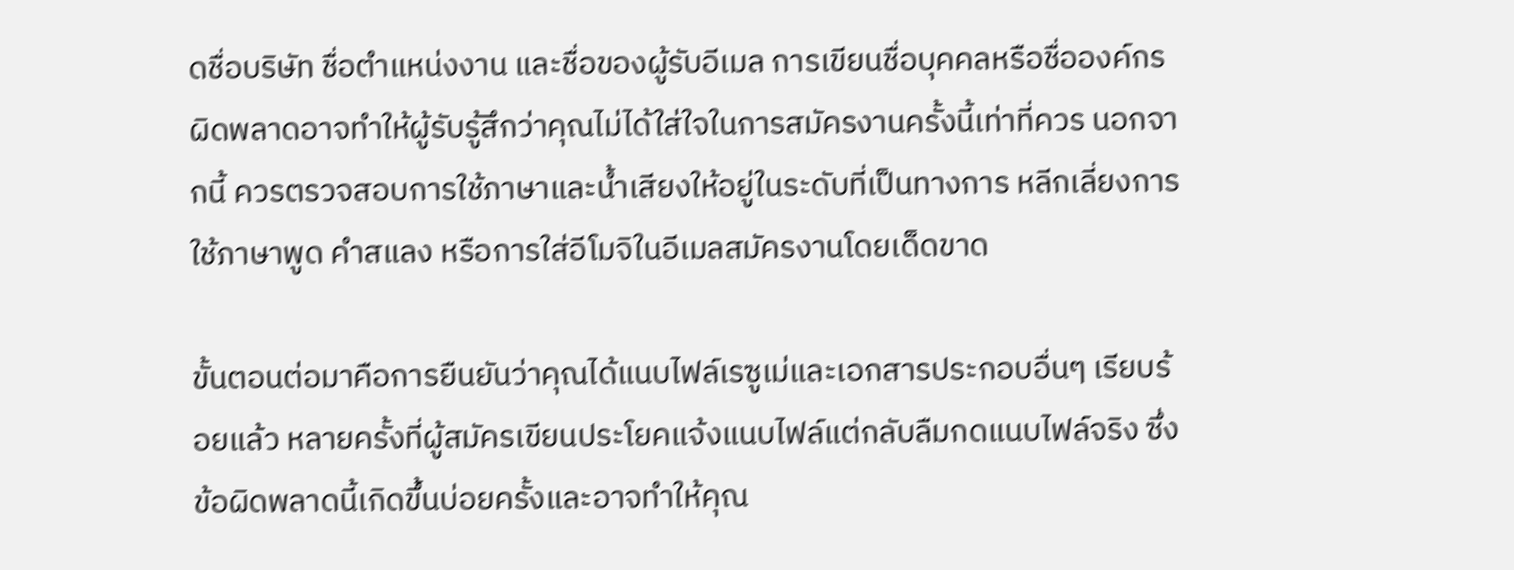ดชื่อบริษัท ชื่อตำแหน่งงาน และชื่อของผู้รับอีเมล การเขียนชื่อบุคคลหรือชื่อองค์กรผิดพลาดอาจทำให้ผู้รับรู้สึกว่าคุณไม่ได้ใส่ใจในการสมัครงานครั้งนี้เท่าที่ควร นอกจากนี้ ควรตรวจสอบการใช้ภาษาและน้ำเสียงให้อยู่ในระดับที่เป็นทางการ หลีกเลี่ยงการใช้ภาษาพูด คำสแลง หรือการใส่อีโมจิในอีเมลสมัครงานโดยเด็ดขาด

ขั้นตอนต่อมาคือการยืนยันว่าคุณได้แนบไฟล์เรซูเม่และเอกสารประกอบอื่นๆ เรียบร้อยแล้ว หลายครั้งที่ผู้สมัครเขียนประโยคแจ้งแนบไฟล์แต่กลับลืมกดแนบไฟล์จริง ซึ่งข้อผิดพลาดนี้เกิดขึ้นบ่อยครั้งและอาจทำให้คุณ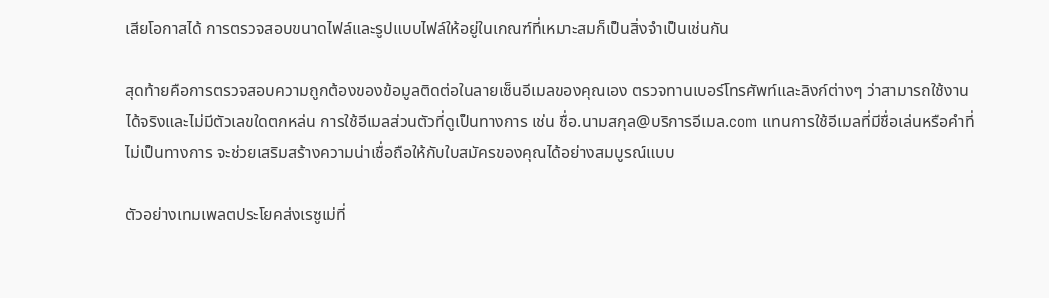เสียโอกาสได้ การตรวจสอบขนาดไฟล์และรูปแบบไฟล์ให้อยู่ในเกณฑ์ที่เหมาะสมก็เป็นสิ่งจำเป็นเช่นกัน

สุดท้ายคือการตรวจสอบความถูกต้องของข้อมูลติดต่อในลายเซ็นอีเมลของคุณเอง ตรวจทานเบอร์โทรศัพท์และลิงก์ต่างๆ ว่าสามารถใช้งานได้จริงและไม่มีตัวเลขใดตกหล่น การใช้อีเมลส่วนตัวที่ดูเป็นทางการ เช่น ชื่อ.นามสกุล@บริการอีเมล.com แทนการใช้อีเมลที่มีชื่อเล่นหรือคำที่ไม่เป็นทางการ จะช่วยเสริมสร้างความน่าเชื่อถือให้กับใบสมัครของคุณได้อย่างสมบูรณ์แบบ

ตัวอย่างเทมเพลตประโยคส่งเรซูเม่ที่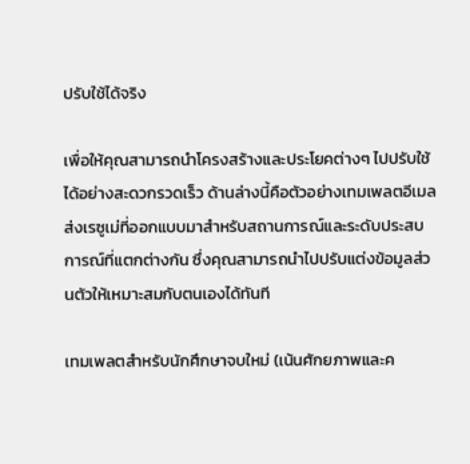ปรับใช้ได้จริง

เพื่อให้คุณสามารถนำโครงสร้างและประโยคต่างๆ ไปปรับใช้ได้อย่างสะดวกรวดเร็ว ด้านล่างนี้คือตัวอย่างเทมเพลตอีเมลส่งเรซูเม่ที่ออกแบบมาสำหรับสถานการณ์และระดับประสบการณ์ที่แตกต่างกัน ซึ่งคุณสามารถนำไปปรับแต่งข้อมูลส่วนตัวให้เหมาะสมกับตนเองได้ทันที

เทมเพลตสำหรับนักศึกษาจบใหม่ (เน้นศักยภาพและค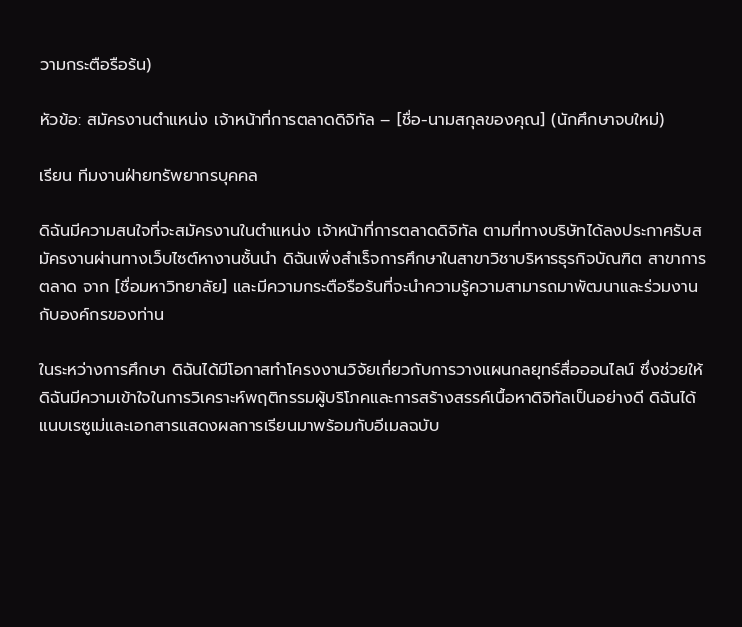วามกระตือรือร้น)

หัวข้อ: สมัครงานตำแหน่ง เจ้าหน้าที่การตลาดดิจิทัล – [ชื่อ-นามสกุลของคุณ] (นักศึกษาจบใหม่)

เรียน ทีมงานฝ่ายทรัพยากรบุคคล

ดิฉันมีความสนใจที่จะสมัครงานในตำแหน่ง เจ้าหน้าที่การตลาดดิจิทัล ตามที่ทางบริษัทได้ลงประกาศรับสมัครงานผ่านทางเว็บไซต์หางานชั้นนำ ดิฉันเพิ่งสำเร็จการศึกษาในสาขาวิชาบริหารธุรกิจบัณฑิต สาขาการตลาด จาก [ชื่อมหาวิทยาลัย] และมีความกระตือรือร้นที่จะนำความรู้ความสามารถมาพัฒนาและร่วมงานกับองค์กรของท่าน

ในระหว่างการศึกษา ดิฉันได้มีโอกาสทำโครงงานวิจัยเกี่ยวกับการวางแผนกลยุทธ์สื่อออนไลน์ ซึ่งช่วยให้ดิฉันมีความเข้าใจในการวิเคราะห์พฤติกรรมผู้บริโภคและการสร้างสรรค์เนื้อหาดิจิทัลเป็นอย่างดี ดิฉันได้แนบเรซูเม่และเอกสารแสดงผลการเรียนมาพร้อมกับอีเมลฉบับ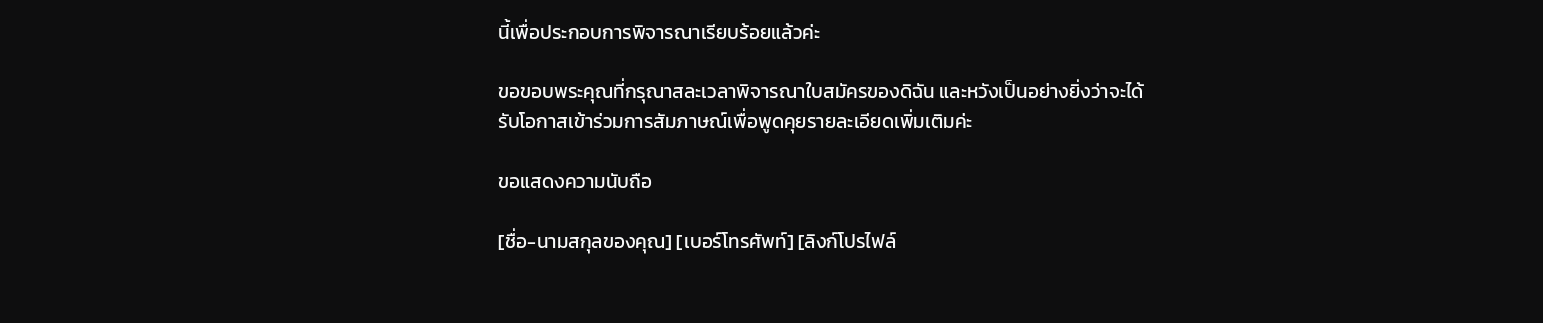นี้เพื่อประกอบการพิจารณาเรียบร้อยแล้วค่ะ

ขอขอบพระคุณที่กรุณาสละเวลาพิจารณาใบสมัครของดิฉัน และหวังเป็นอย่างยิ่งว่าจะได้รับโอกาสเข้าร่วมการสัมภาษณ์เพื่อพูดคุยรายละเอียดเพิ่มเติมค่ะ

ขอแสดงความนับถือ

[ชื่อ-นามสกุลของคุณ] [เบอร์โทรศัพท์] [ลิงก์โปรไฟล์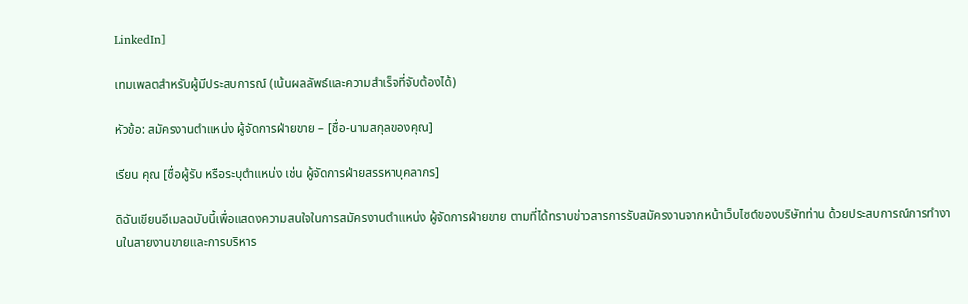LinkedIn]

เทมเพลตสำหรับผู้มีประสบการณ์ (เน้นผลลัพธ์และความสำเร็จที่จับต้องได้)

หัวข้อ: สมัครงานตำแหน่ง ผู้จัดการฝ่ายขาย – [ชื่อ-นามสกุลของคุณ]

เรียน คุณ [ชื่อผู้รับ หรือระบุตำแหน่ง เช่น ผู้จัดการฝ่ายสรรหาบุคลากร]

ดิฉันเขียนอีเมลฉบับนี้เพื่อแสดงความสนใจในการสมัครงานตำแหน่ง ผู้จัดการฝ่ายขาย ตามที่ได้ทราบข่าวสารการรับสมัครงานจากหน้าเว็บไซต์ของบริษัทท่าน ด้วยประสบการณ์การทำงานในสายงานขายและการบริหาร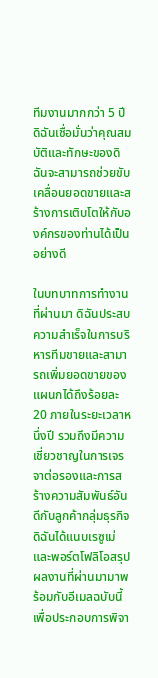ทีมงานมากกว่า 5 ปี ดิฉันเชื่อมั่นว่าคุณสมบัติและทักษะของดิฉันจะสามารถช่วยขับเคลื่อนยอดขายและสร้างการเติบโตให้กับองค์กรของท่านได้เป็นอย่างดี

ในบทบาทการทำงานที่ผ่านมา ดิฉันประสบความสำเร็จในการบริหารทีมขายและสามารถเพิ่มยอดขายของแผนกได้ถึงร้อยละ 20 ภายในระยะเวลาหนึ่งปี รวมถึงมีความเชี่ยวชาญในการเจรจาต่อรองและการสร้างความสัมพันธ์อันดีกับลูกค้ากลุ่มธุรกิจ ดิฉันได้แนบเรซูเม่และพอร์ตโฟลิโอสรุปผลงานที่ผ่านมามาพร้อมกับอีเมลฉบับนี้เพื่อประกอบการพิจา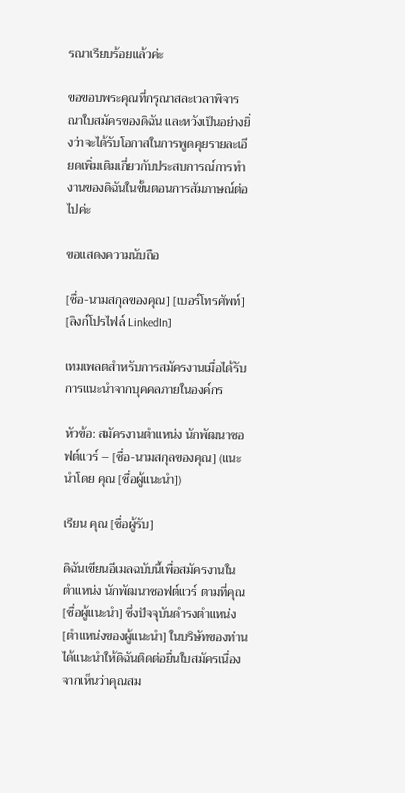รณาเรียบร้อยแล้วค่ะ

ขอขอบพระคุณที่กรุณาสละเวลาพิจารณาใบสมัครของดิฉัน และหวังเป็นอย่างยิ่งว่าจะได้รับโอกาสในการพูดคุยรายละเอียดเพิ่มเติมเกี่ยวกับประสบการณ์การทำงานของดิฉันในขั้นตอนการสัมภาษณ์ต่อไปค่ะ

ขอแสดงความนับถือ

[ชื่อ-นามสกุลของคุณ] [เบอร์โทรศัพท์] [ลิงก์โปรไฟล์ LinkedIn]

เทมเพลตสำหรับการสมัครงานเมื่อได้รับการแนะนำจากบุคคลภายในองค์กร

หัวข้อ: สมัครงานตำแหน่ง นักพัฒนาซอฟต์แวร์ – [ชื่อ-นามสกุลของคุณ] (แนะนำโดย คุณ [ชื่อผู้แนะนำ])

เรียน คุณ [ชื่อผู้รับ]

ดิฉันเขียนอีเมลฉบับนี้เพื่อสมัครงานในตำแหน่ง นักพัฒนาซอฟต์แวร์ ตามที่คุณ [ชื่อผู้แนะนำ] ซึ่งปัจจุบันดำรงตำแหน่ง [ตำแหน่งของผู้แนะนำ] ในบริษัทของท่าน ได้แนะนำให้ดิฉันติดต่อยื่นใบสมัครเนื่องจากเห็นว่าคุณสม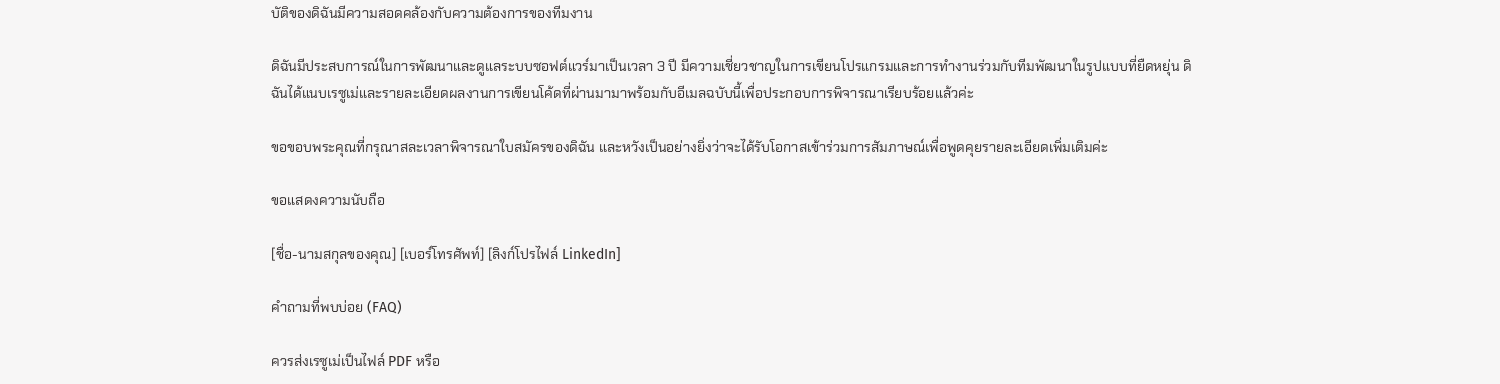บัติของดิฉันมีความสอดคล้องกับความต้องการของทีมงาน

ดิฉันมีประสบการณ์ในการพัฒนาและดูแลระบบซอฟต์แวร์มาเป็นเวลา 3 ปี มีความเชี่ยวชาญในการเขียนโปรแกรมและการทำงานร่วมกับทีมพัฒนาในรูปแบบที่ยืดหยุ่น ดิฉันได้แนบเรซูเม่และรายละเอียดผลงานการเขียนโค้ดที่ผ่านมามาพร้อมกับอีเมลฉบับนี้เพื่อประกอบการพิจารณาเรียบร้อยแล้วค่ะ

ขอขอบพระคุณที่กรุณาสละเวลาพิจารณาใบสมัครของดิฉัน และหวังเป็นอย่างยิ่งว่าจะได้รับโอกาสเข้าร่วมการสัมภาษณ์เพื่อพูดคุยรายละเอียดเพิ่มเติมค่ะ

ขอแสดงความนับถือ

[ชื่อ-นามสกุลของคุณ] [เบอร์โทรศัพท์] [ลิงก์โปรไฟล์ LinkedIn]

คำถามที่พบบ่อย (FAQ)

ควรส่งเรซูเม่เป็นไฟล์ PDF หรือ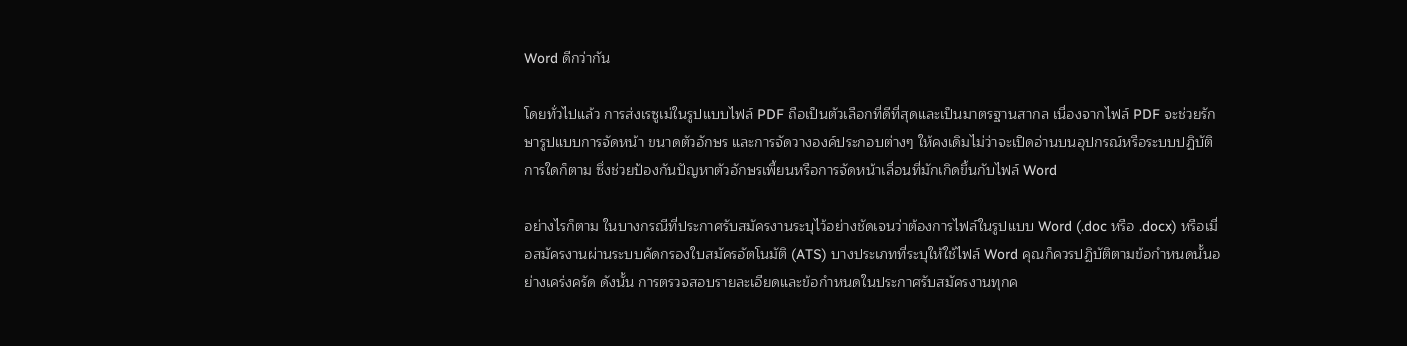Word ดีกว่ากัน

โดยทั่วไปแล้ว การส่งเรซูเม่ในรูปแบบไฟล์ PDF ถือเป็นตัวเลือกที่ดีที่สุดและเป็นมาตรฐานสากล เนื่องจากไฟล์ PDF จะช่วยรักษารูปแบบการจัดหน้า ขนาดตัวอักษร และการจัดวางองค์ประกอบต่างๆ ให้คงเดิมไม่ว่าจะเปิดอ่านบนอุปกรณ์หรือระบบปฏิบัติการใดก็ตาม ซึ่งช่วยป้องกันปัญหาตัวอักษรเพี้ยนหรือการจัดหน้าเลื่อนที่มักเกิดขึ้นกับไฟล์ Word

อย่างไรก็ตาม ในบางกรณีที่ประกาศรับสมัครงานระบุไว้อย่างชัดเจนว่าต้องการไฟล์ในรูปแบบ Word (.doc หรือ .docx) หรือเมื่อสมัครงานผ่านระบบคัดกรองใบสมัครอัตโนมัติ (ATS) บางประเภทที่ระบุให้ใช้ไฟล์ Word คุณก็ควรปฏิบัติตามข้อกำหนดนั้นอย่างเคร่งครัด ดังนั้น การตรวจสอบรายละเอียดและข้อกำหนดในประกาศรับสมัครงานทุกค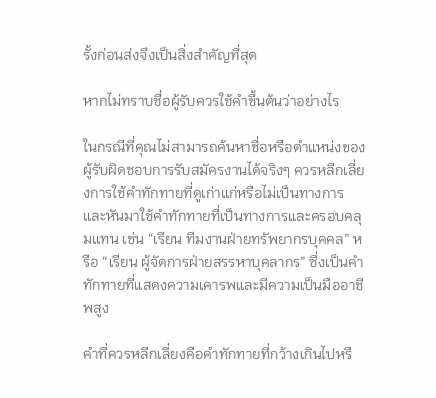รั้งก่อนส่งจึงเป็นสิ่งสำคัญที่สุด

หากไม่ทราบชื่อผู้รับควรใช้คำขึ้นต้นว่าอย่างไร

ในกรณีที่คุณไม่สามารถค้นหาชื่อหรือตำแหน่งของผู้รับผิดชอบการรับสมัครงานได้จริงๆ ควรหลีกเลี่ยงการใช้คำทักทายที่ดูเก่าแก่หรือไม่เป็นทางการ และหันมาใช้คำทักทายที่เป็นทางการและครอบคลุมแทน เช่น “เรียน ทีมงานฝ่ายทรัพยากรบุคคล” หรือ “เรียน ผู้จัดการฝ่ายสรรหาบุคลากร” ซึ่งเป็นคำทักทายที่แสดงความเคารพและมีความเป็นมืออาชีพสูง

คำที่ควรหลีกเลี่ยงคือคำทักทายที่กว้างเกินไปหรื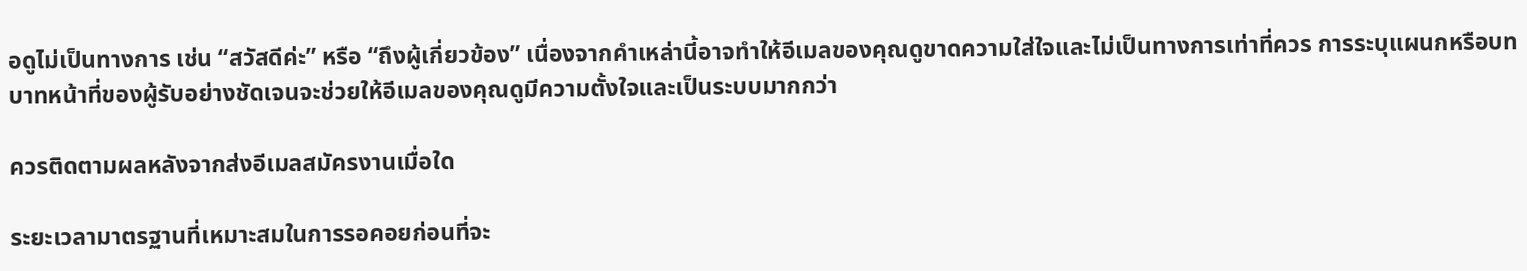อดูไม่เป็นทางการ เช่น “สวัสดีค่ะ” หรือ “ถึงผู้เกี่ยวข้อง” เนื่องจากคำเหล่านี้อาจทำให้อีเมลของคุณดูขาดความใส่ใจและไม่เป็นทางการเท่าที่ควร การระบุแผนกหรือบทบาทหน้าที่ของผู้รับอย่างชัดเจนจะช่วยให้อีเมลของคุณดูมีความตั้งใจและเป็นระบบมากกว่า

ควรติดตามผลหลังจากส่งอีเมลสมัครงานเมื่อใด

ระยะเวลามาตรฐานที่เหมาะสมในการรอคอยก่อนที่จะ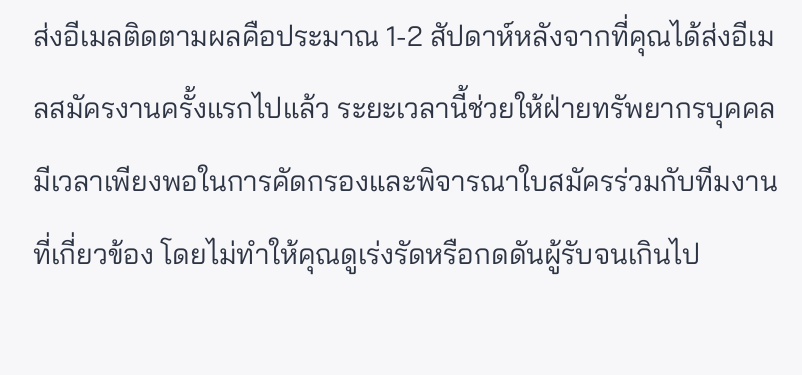ส่งอีเมลติดตามผลคือประมาณ 1-2 สัปดาห์หลังจากที่คุณได้ส่งอีเมลสมัครงานครั้งแรกไปแล้ว ระยะเวลานี้ช่วยให้ฝ่ายทรัพยากรบุคคลมีเวลาเพียงพอในการคัดกรองและพิจารณาใบสมัครร่วมกับทีมงานที่เกี่ยวข้อง โดยไม่ทำให้คุณดูเร่งรัดหรือกดดันผู้รับจนเกินไป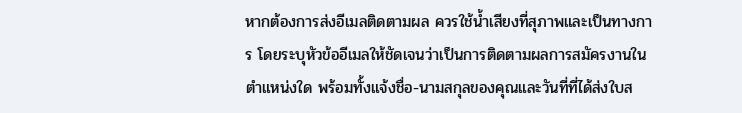หากต้องการส่งอีเมลติดตามผล ควรใช้น้ำเสียงที่สุภาพและเป็นทางการ โดยระบุหัวข้ออีเมลให้ชัดเจนว่าเป็นการติดตามผลการสมัครงานในตำแหน่งใด พร้อมทั้งแจ้งชื่อ-นามสกุลของคุณและวันที่ที่ได้ส่งใบส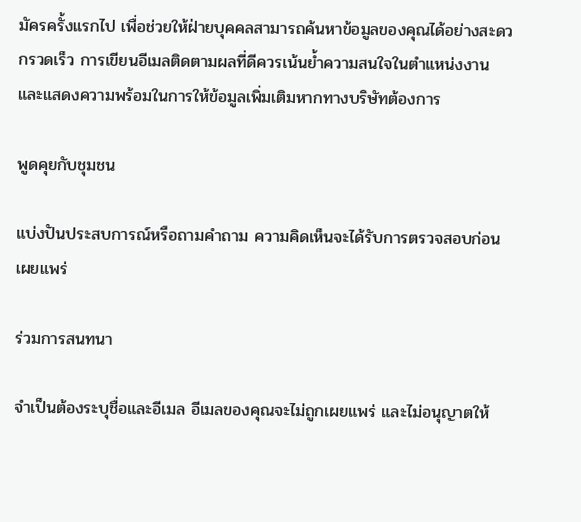มัครครั้งแรกไป เพื่อช่วยให้ฝ่ายบุคคลสามารถค้นหาข้อมูลของคุณได้อย่างสะดวกรวดเร็ว การเขียนอีเมลติดตามผลที่ดีควรเน้นย้ำความสนใจในตำแหน่งงานและแสดงความพร้อมในการให้ข้อมูลเพิ่มเติมหากทางบริษัทต้องการ

พูดคุยกับชุมชน

แบ่งปันประสบการณ์หรือถามคำถาม ความคิดเห็นจะได้รับการตรวจสอบก่อนเผยแพร่

ร่วมการสนทนา

จำเป็นต้องระบุชื่อและอีเมล อีเมลของคุณจะไม่ถูกเผยแพร่ และไม่อนุญาตให้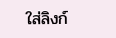ใส่ลิงก์